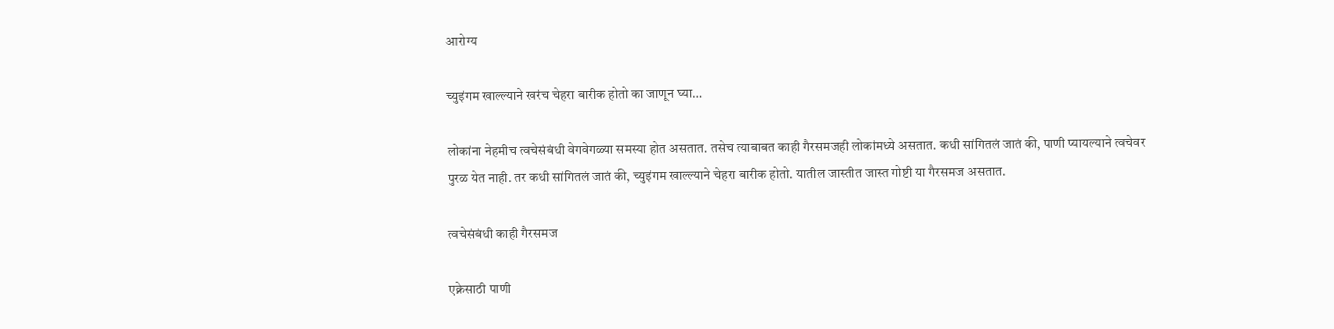आरोग्य

च्युइंगम खाल्ल्याने खरंच चेहरा बारीक होतो का जाणून घ्या…

लोकांना नेहमीच त्वचेसंबंधी वेगवेगळ्या समस्या होत असतात. तसेच त्याबाबत काही गैरसमजही लोकांमध्ये असतात. कधी सांगितलं जातं की, पाणी प्यायल्याने त्वचेवर पुरळ येत नाही. तर कधी सांगितलं जातं की, च्युइंगम खाल्ल्याने चेहरा बारीक होतो. यातील जास्तीत जास्त गोष्टी या गैरसमज असतात.

त्वचेसंबंधी काही गैरसमज

एक्नेसाठी पाणी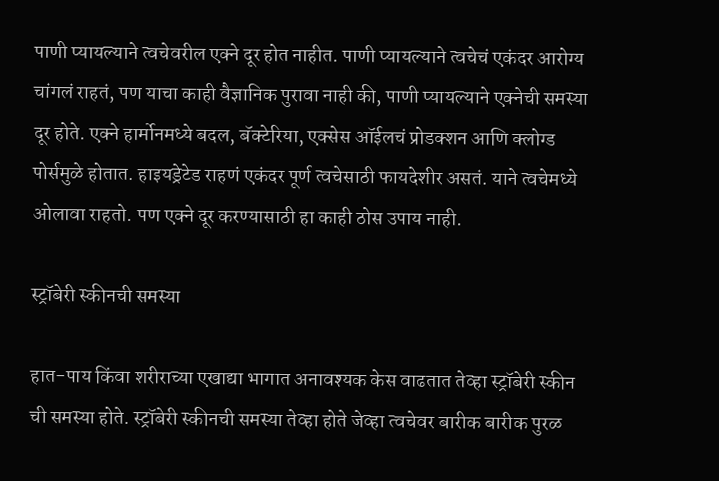पाणी प्यायल्याने त्वचेवरील एक्ने दूर होत नाहीत. पाणी प्यायल्याने त्वचेचं एकंदर आरोग्य चांगलं राहतं, पण याचा काही वैज्ञानिक पुरावा नाही की, पाणी प्यायल्याने एक्नेची समस्या दूर होते. एक्ने हार्मोनमध्ये बदल, बॅक्टेरिया, एक्सेस ऑईलचं प्रोडक्शन आणि क्लोग्ड पोर्समुळे होतात. हाइयड्रेटेड राहणं एकंदर पूर्ण त्वचेसाठी फायदेशीर असतं. याने त्वचेमध्ये ओलावा राहतो. पण एक्ने दूर करण्यासाठी हा काही ठोस उपाय नाही.

स्ट्रॉबेरी स्कीनची समस्या

हात-पाय किंवा शरीराच्या एखाद्या भागात अनावश्यक केस वाढतात तेव्हा स्ट्रॉबेरी स्कीन ची समस्या होते. स्ट्रॉबेरी स्कीनची समस्या तेव्हा होते जेव्हा त्वचेवर बारीक बारीक पुरळ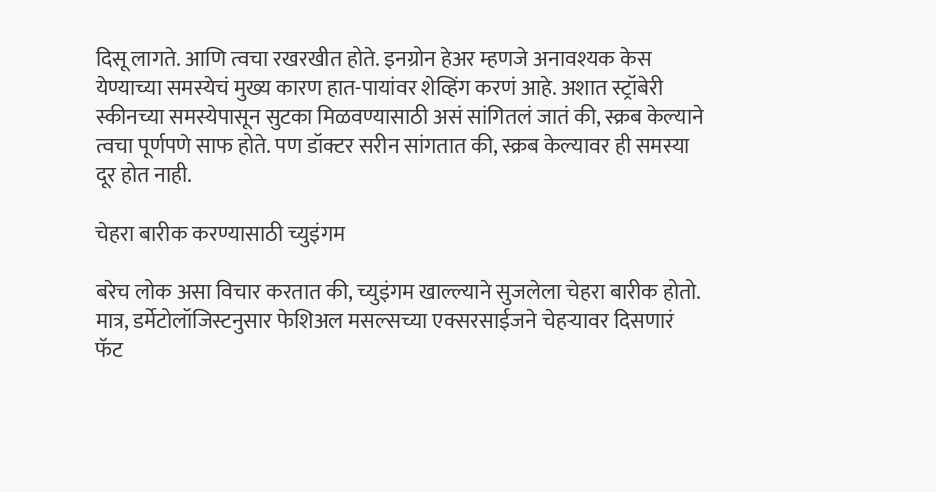दिसू लागते. आणि त्वचा रखरखीत होते. इनग्रोन हेअर म्हणजे अनावश्यक केस येण्याच्या समस्येचं मुख्य कारण हात-पायांवर शेव्हिंग करणं आहे. अशात स्ट्रॉबेरी स्कीनच्या समस्येपासून सुटका मिळवण्यासाठी असं सांगितलं जातं की, स्क्रब केल्याने त्वचा पूर्णपणे साफ होते. पण डॉक्टर सरीन सांगतात की, स्क्रब केल्यावर ही समस्या दूर होत नाही.

चेहरा बारीक करण्यासाठी च्युइंगम

बरेच लोक असा विचार करतात की, च्युइंगम खाल्ल्याने सुजलेला चेहरा बारीक होतो. मात्र, डर्मेटोलॉजिस्टनुसार फेशिअल मसल्सच्या एक्सरसाईजने चेहऱ्यावर दिसणारं फॅट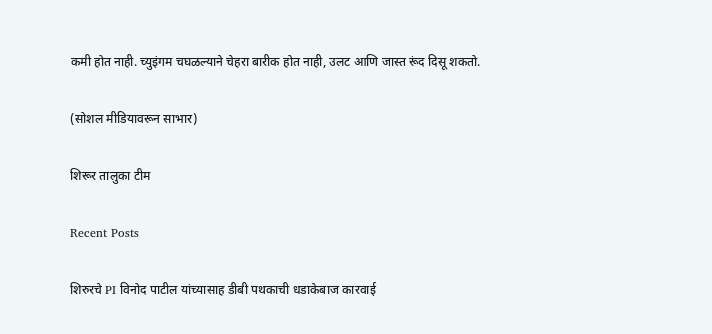कमी होत नाही. च्युइंगम चघळल्याने चेहरा बारीक होत नाही, उलट आणि जास्त रूंद दिसू शकतो.

(सोशल मीडियावरून साभार)

शिरूर तालुका टीम

Recent Posts

शिरुरचे PI विनोद पाटील यांच्यासाह डीबी पथकाची धडाकेबाज कारवाई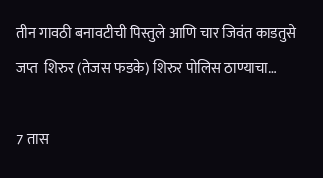तीन गावठी बनावटीची पिस्तुले आणि चार जिवंत काडतुसे जप्त  शिरुर (तेजस फडके) शिरुर पोलिस ठाण्याचा…

7 तास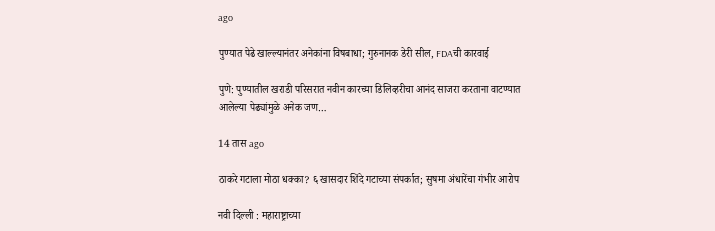ago

पुण्यात पेढे खाल्ल्यानंतर अनेकांना विषबाधा; गुरुनानक डेरी सील, FDAची कारवाई

पुणे: पुण्यातील खराडी परिसरात नवीन कारच्या डिलिव्हरीचा आनंद साजरा करताना वाटण्यात आलेल्या पेढ्यांमुळे अनेक जण…

14 तास ago

ठाकरे गटाला मोठा धक्का? ६ खासदार शिंदे गटाच्या संपर्कात; सुषमा अंधारेंचा गंभीर आरोप

नवी दिल्ली : महाराष्ट्राच्या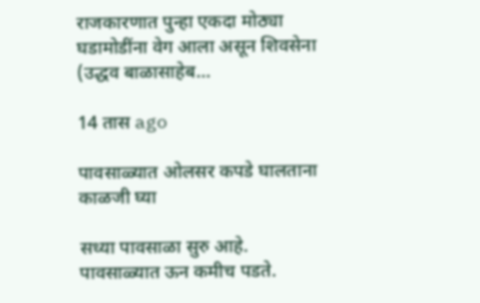राजकारणात पुन्हा एकदा मोठ्या घडामोडींना वेग आला असून शिवसेना (उद्धव बाळासाहेब…

14 तास ago

पावसाळ्यात ओलसर कपडे घालताना काळजी घ्या

सध्या पावसाळा सुरु आहे. पावसाळ्यात ऊन कमीच पडते.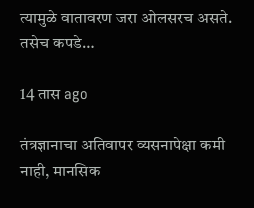त्यामुळे वातावरण जरा ओलसरच असते. तसेच कपडे…

14 तास ago

तंत्रज्ञानाचा अतिवापर व्यसनापेक्षा कमी नाही, मानसिक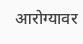आरोग्यावर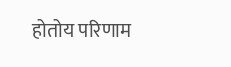होतोय परिणाम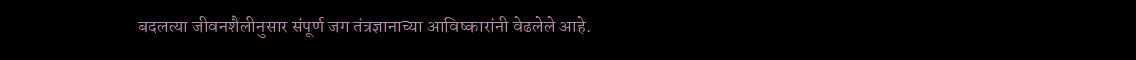बदलत्या जीवनशैलीनुसार संपूर्ण जग तंत्रज्ञानाच्या आविष्कारांनी वेढलेले आहे.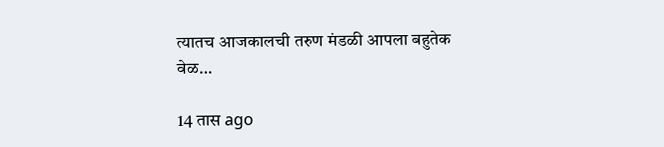त्यातच आजकालची तरुण मंडळी आपला बहुतेक वेळ…

14 तास ago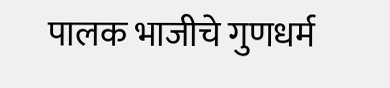पालक भाजीचे गुणधर्म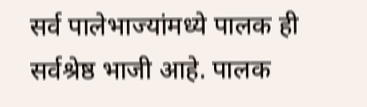सर्व पालेभाज्यांमध्ये पालक ही सर्वश्रेष्ठ भाजी आहे. पालक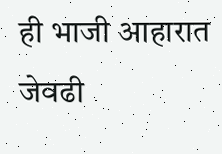ही भाजी आहारात जेवढी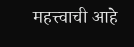महत्त्वाची आहे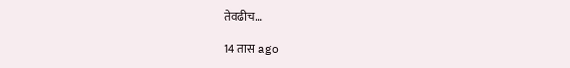तेवढीच…

14 तास ago